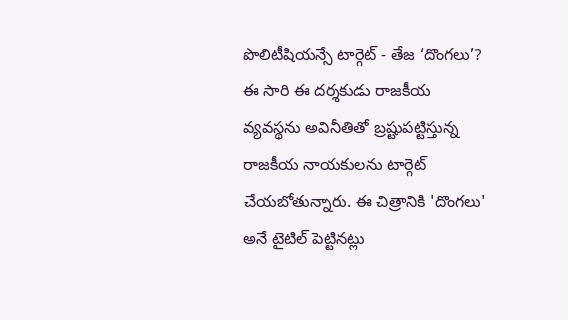పొలిటీషియన్సే టార్గెట్ - తేజ ‘దొంగలు’?
ఈ సారి ఈ దర్శకుడు రాజకీయ వ్యవస్థను అవినీతితో బ్రష్టుపట్టిస్తున్న రాజకీయ నాయకులను టార్గెట్ చేయబోతున్నారు. ఈ చిత్రానికి 'దొంగలు' అనే టైటిల్ పెట్టినట్లు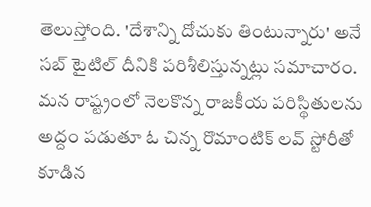తెలుస్తోంది. 'దేశాన్ని దోచుకు తింటున్నారు' అనే సబ్ టైటిల్ దీనికి పరిశీలిస్తున్నట్లు సమాచారం. మన రాష్ట్రంలో నెలకొన్న రాజకీయ పరిస్థితులను అద్దం పడుతూ ఓ చిన్న రొమాంటిక్ లవ్ స్టోరీతో కూడిన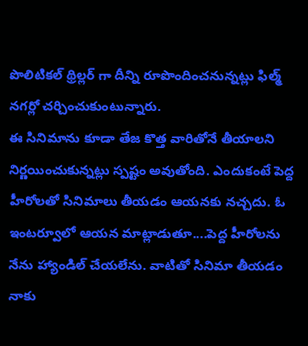పొలిటికల్ థ్రిల్లర్ గా దీన్ని రూపొందించనున్నట్లు ఫిల్మ్ నగర్లో చర్చించుకుంటున్నారు.
ఈ సినిమాను కూడా తేజ కొత్త వారితోనే తీయాలని నిర్ణయించుకున్నట్లు స్పష్టం అవుతోంది. ఎందుకంటే పెద్ద హీరోలతో సినిమాలు తీయడం ఆయనకు నచ్చదు. ఓ ఇంటర్వూలో ఆయన మాట్లాడుతూ....పెద్ద హీరోలను నేను హ్యాండిల్ చేయలేను. వాటితో సినిమా తీయడం నాకు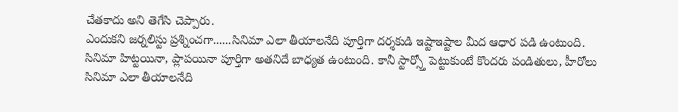చేతకాదు అని తెగేసి చెప్పారు.
ఎందుకని జర్నలిస్టు ప్రశ్నించగా......సినిమా ఎలా తీయాలనేది పూర్తిగా దర్శకుడి ఇష్టాఇష్టాల మీద ఆధార పడి ఉంటుంది. సినిమా హిట్టయినా, ప్లాపయినా పూర్తిగా అతనిదే బాధ్యత ఉంటుంది. కానీ స్టార్స్తో పెట్టుకుంటే కొందరు పండితులు, హీరోలు సినిమా ఎలా తీయాలనేది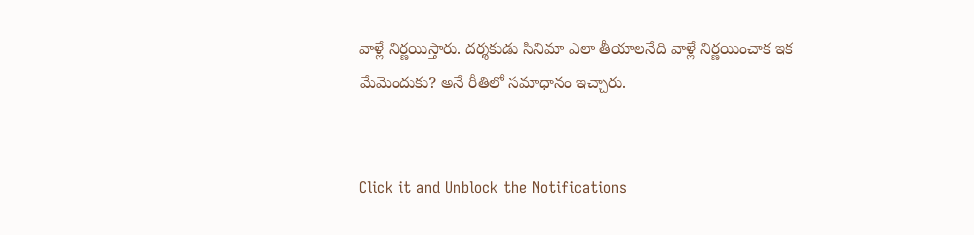వాళ్లే నిర్ణయిస్తారు. దర్శకుడు సినిమా ఎలా తీయాలనేది వాళ్లే నిర్ణయించాక ఇక మేమెందుకు? అనే రీతిలో సమాధానం ఇచ్చారు.


Click it and Unblock the Notifications